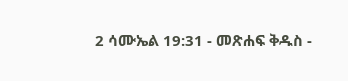2 ሳሙኤል 19:31 - መጽሐፍ ቅዱስ -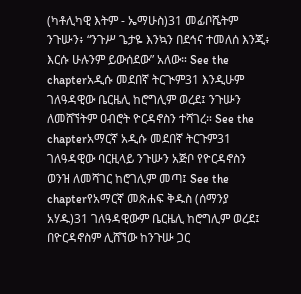(ካቶሊካዊ እትም - ኤማሁስ)31 መፊቦሼትም ንጉሡን፥ “ንጉሥ ጌታዬ እንኳን በደኅና ተመለሰ እንጂ፥ እርሱ ሁሉንም ይውሰደው” አለው። See the chapterአዲሱ መደበኛ ትርጒም31 እንዲሁም ገለዓዳዊው ቤርዜሊ ከሮግሊም ወረደ፤ ንጉሡን ለመሸኘትም ዐብሮት ዮርዳኖስን ተሻገረ። See the chapterአማርኛ አዲሱ መደበኛ ትርጉም31 ገለዓዳዊው ባርዚላይ ንጉሡን አጅቦ የዮርዳኖስን ወንዝ ለመሻገር ከሮገሊም መጣ፤ See the chapterየአማርኛ መጽሐፍ ቅዱስ (ሰማንያ አሃዱ)31 ገለዓዳዊውም ቤርዜሊ ከሮግሊም ወረደ፤ በዮርዳኖስም ሊሸኘው ከንጉሡ ጋር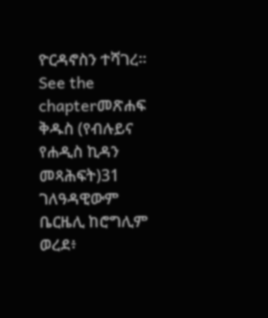ዮርዳኖስን ተሻገረ። See the chapterመጽሐፍ ቅዱስ (የብሉይና የሐዲስ ኪዳን መጻሕፍት)31 ገለዓዳዊውም ቤርዜሊ ከሮግሊም ወረደ፥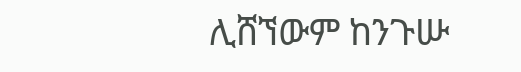ሊሸኘውም ከንጉሡ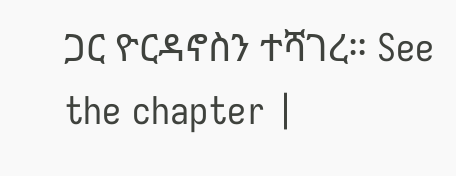ጋር ዮርዳኖስን ተሻገረ። See the chapter |